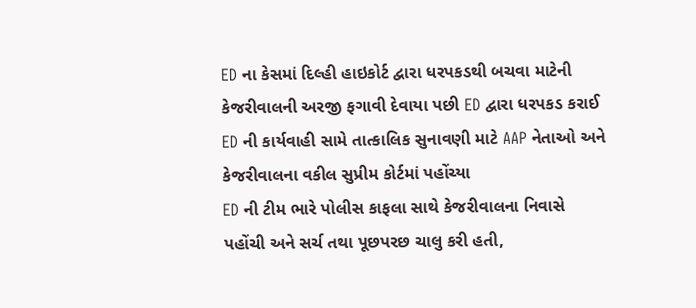ED ના કેસમાં દિલ્હી હાઇકોર્ટ દ્વારા ધરપકડથી બચવા માટેની કેજરીવાલની અરજી ફગાવી દેવાયા પછી ED દ્વારા ધરપકડ કરાઈ
ED ની કાર્યવાહી સામે તાત્કાલિક સુનાવણી માટે AAP નેતાઓ અને કેજરીવાલના વકીલ સુપ્રીમ કોર્ટમાં પહોંચ્યા
ED ની ટીમ ભારે પોલીસ કાફલા સાથે કેજરીવાલના નિવાસે પહોંચી અને સર્ચ તથા પૂછપરછ ચાલુ કરી હતી,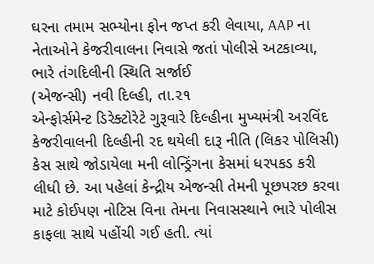ઘરના તમામ સભ્યોના ફોન જપ્ત કરી લેવાયા, AAP ના નેતાઓને કેજરીવાલના નિવાસે જતાં પોલીસે અટકાવ્યા, ભારે તંગદિલીની સ્થિતિ સર્જાઈ
(એજન્સી) નવી દિલ્હી, તા.૨૧
એન્ફોર્સમેન્ટ ડિરેક્ટોરેટે ગુરૂવારે દિલ્હીના મુખ્યમંત્રી અરવિંદ કેજરીવાલની દિલ્હીની રદ થયેલી દારૂ નીતિ (લિકર પોલિસી) કેસ સાથે જોડાયેલા મની લોન્ડ્રિંગના કેસમાં ધરપકડ કરી લીધી છે. આ પહેલાં કેન્દ્રીય એજન્સી તેમની પૂછપરછ કરવા માટે કોઈપણ નોટિસ વિના તેમના નિવાસસ્થાને ભારે પોલીસ કાફલા સાથે પહોંચી ગઈ હતી. ત્યાં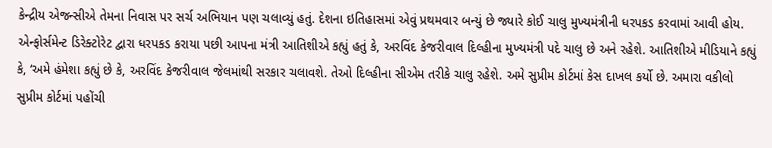કેન્દ્રીય એજન્સીએ તેમના નિવાસ પર સર્ચ અભિયાન પણ ચલાવ્યું હતું. દેશના ઇતિહાસમાં એવું પ્રથમવાર બન્યું છે જ્યારે કોઈ ચાલુ મુખ્યમંત્રીની ધરપકડ કરવામાં આવી હોય. એન્ફોર્સમેન્ટ ડિરેક્ટોરેટ દ્વારા ધરપકડ કરાયા પછી આપના મંત્રી આતિશીએ કહ્યું હતું કે, અરવિંદ કેજરીવાલ દિલ્હીના મુખ્યમંત્રી પદે ચાલુ છે અને રહેશે. આતિશીએ મીડિયાને કહ્યું કે, ‘અમે હંમેશા કહ્યું છે કે, અરવિંદ કેજરીવાલ જેલમાંથી સરકાર ચલાવશે. તેઓ દિલ્હીના સીએમ તરીકે ચાલુ રહેશે. અમે સુપ્રીમ કોર્ટમાં કેસ દાખલ કર્યો છે. અમારા વકીલો સુપ્રીમ કોર્ટમાં પહોંચી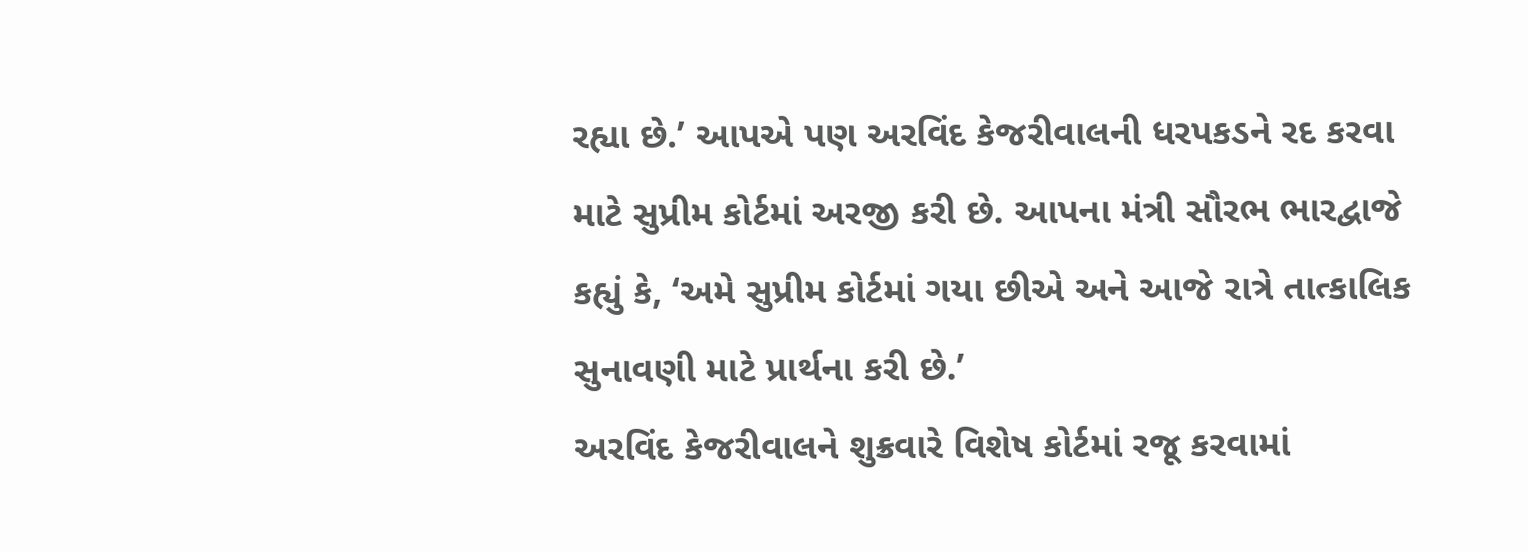રહ્યા છે.’ આપએ પણ અરવિંદ કેજરીવાલની ધરપકડને રદ કરવા માટે સુપ્રીમ કોર્ટમાં અરજી કરી છે. આપના મંત્રી સૌરભ ભારદ્વાજે કહ્યું કે, ‘અમે સુપ્રીમ કોર્ટમાં ગયા છીએ અને આજે રાત્રે તાત્કાલિક સુનાવણી માટે પ્રાર્થના કરી છે.’
અરવિંદ કેજરીવાલને શુક્રવારે વિશેષ કોર્ટમાં રજૂ કરવામાં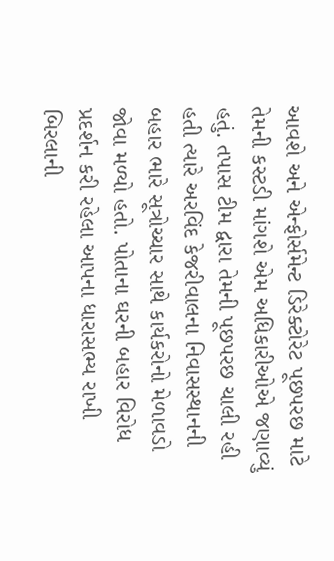આવશે અને એન્ફોર્સમેન્ટ ડિરેક્ટોરેટ પૂછપરછ માટે તેમની કસ્ટડી માંગશે એમ અધિકારીઓએ જણાવ્યું હતું. તપાસ ટીમ દ્વારા તેમની પૂછપરછ ચાલી રહી હતી ત્યારે અરવિંદ કેજરીવાલના નિવાસસ્થાનની બહાર ભારે સૂત્રોચ્ચાર સાથે કાર્યકરોનો મેળાવડો જોવા મળ્યો હતો. પોતાના ઘરની બહાર વિરોધ પ્રદર્શન કરી રહેલા આપના ધારાસભ્ય રાખી બિરલાની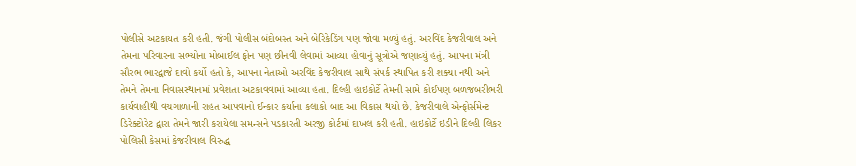પોલીસે અટકાયત કરી હતી. જંગી પોલીસ બંદોબસ્ત અને બેરિકેડિંગ પણ જોવા મળ્યું હતું. અરવિંદ કેજરીવાલ અને તેમના પરિવારના સભ્યોના મોબાઈલ ફોન પણ છીનવી લેવામાં આવ્યા હોવાનું સૂત્રોએ જણાવ્યું હતું. આપના મંત્રી સૌરભ ભારદ્વાજે દાવો કર્યો હતો કે, આપના નેતાઓ અરવિંદ કેજરીવાલ સાથે સંપર્ક સ્થાપિત કરી શક્યા નથી અને તેમને તેમના નિવાસસ્થાનમાં પ્રવેશતા અટકાવવામાં આવ્યા હતા. દિલ્હી હાઇકોર્ટે તેમની સામે કોઈપણ બળજબરીભરી કાર્યવાહીથી વચગાળાની રાહત આપવાનો ઈન્કાર કર્યાના કલાકો બાદ આ વિકાસ થયો છે. કેજરીવાલે એન્ફોર્સમેન્ટ ડિરેક્ટોરેટ દ્વારા તેમને જારી કરાયેલા સમન્સને પડકારતી અરજી કોર્ટમાં દાખલ કરી હતી. હાઇકોર્ટે ઇડીને દિલ્હી લિકર પોલિસી કેસમાં કેજરીવાલ વિરુદ્ધ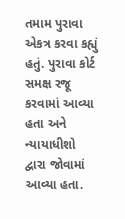તમામ પુરાવા એકત્ર કરવા કહ્યું હતું. પુરાવા કોર્ટ સમક્ષ રજૂ કરવામાં આવ્યા હતા અને ન્યાયાધીશો દ્વારા જોવામાં આવ્યા હતા.